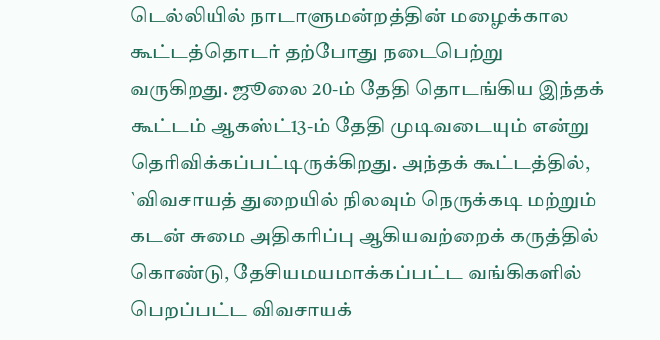டெல்லியில் நாடாளுமன்றத்தின் மழைக்கால கூட்டத்தொடர் தற்போது நடைபெற்று வருகிறது. ஜூலை 20-ம் தேதி தொடங்கிய இந்தக் கூட்டம் ஆகஸ்ட்13-ம் தேதி முடிவடையும் என்று தெரிவிக்கப்பட்டிருக்கிறது. அந்தக் கூட்டத்தில், `விவசாயத் துறையில் நிலவும் நெருக்கடி மற்றும் கடன் சுமை அதிகரிப்பு ஆகியவற்றைக் கருத்தில் கொண்டு, தேசியமயமாக்கப்பட்ட வங்கிகளில் பெறப்பட்ட விவசாயக்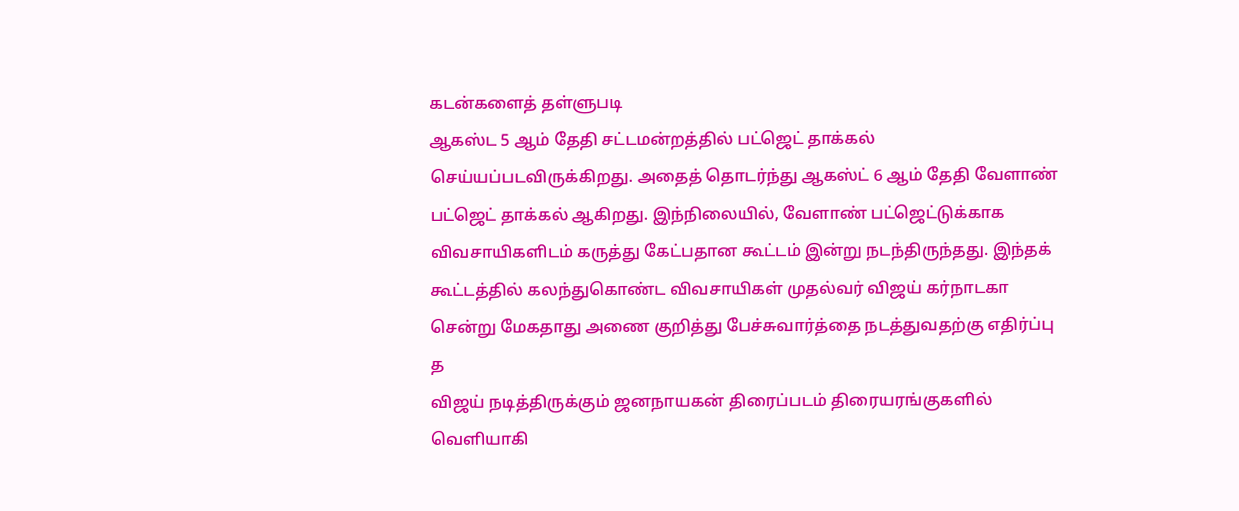கடன்களைத் தள்ளுபடி
ஆகஸ்ட 5 ஆம் தேதி சட்டமன்றத்தில் பட்ஜெட் தாக்கல் செய்யப்படவிருக்கிறது. அதைத் தொடர்ந்து ஆகஸ்ட் 6 ஆம் தேதி வேளாண் பட்ஜெட் தாக்கல் ஆகிறது. இந்நிலையில், வேளாண் பட்ஜெட்டுக்காக விவசாயிகளிடம் கருத்து கேட்பதான கூட்டம் இன்று நடந்திருந்தது. இந்தக் கூட்டத்தில் கலந்துகொண்ட விவசாயிகள் முதல்வர் விஜய் கர்நாடகா சென்று மேகதாது அணை குறித்து பேச்சுவார்த்தை நடத்துவதற்கு எதிர்ப்பு த
விஜய் நடித்திருக்கும் ஜனநாயகன் திரைப்படம் திரையரங்குகளில் வெளியாகி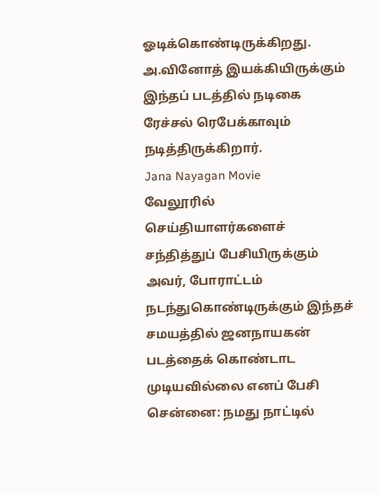ஓடிக்கொண்டிருக்கிறது. அ.வினோத் இயக்கியிருக்கும் இந்தப் படத்தில் நடிகை ரேச்சல் ரெபேக்காவும் நடித்திருக்கிறார்.
Jana Nayagan Movie
வேலூரில் செய்தியாளர்களைச் சந்தித்துப் பேசியிருக்கும் அவர், போராட்டம் நடந்துகொண்டிருக்கும் இந்தச் சமயத்தில் ஜனநாயகன் படத்தைக் கொண்டாட முடியவில்லை எனப் பேசி
சென்னை: நமது நாட்டில்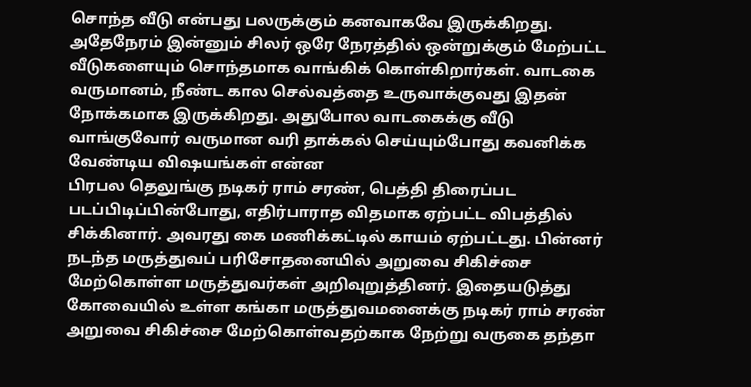சொந்த வீடு என்பது பலருக்கும் கனவாகவே இருக்கிறது. அதேநேரம் இன்னும் சிலர் ஒரே நேரத்தில் ஒன்றுக்கும் மேற்பட்ட வீடுகளையும் சொந்தமாக வாங்கிக் கொள்கிறார்கள். வாடகை வருமானம், நீண்ட கால செல்வத்தை உருவாக்குவது இதன் நோக்கமாக இருக்கிறது. அதுபோல வாடகைக்கு வீடு வாங்குவோர் வருமான வரி தாக்கல் செய்யும்போது கவனிக்க வேண்டிய விஷயங்கள் என்ன
பிரபல தெலுங்கு நடிகர் ராம் சரண், பெத்தி திரைப்பட படப்பிடிப்பின்போது, எதிர்பாராத விதமாக ஏற்பட்ட விபத்தில் சிக்கினார். அவரது கை மணிக்கட்டில் காயம் ஏற்பட்டது. பின்னர் நடந்த மருத்துவப் பரிசோதனையில் அறுவை சிகிச்சை மேற்கொள்ள மருத்துவர்கள் அறிவுறுத்தினர். இதையடுத்து கோவையில் உள்ள கங்கா மருத்துவமனைக்கு நடிகர் ராம் சரண் அறுவை சிகிச்சை மேற்கொள்வதற்காக நேற்று வருகை தந்தா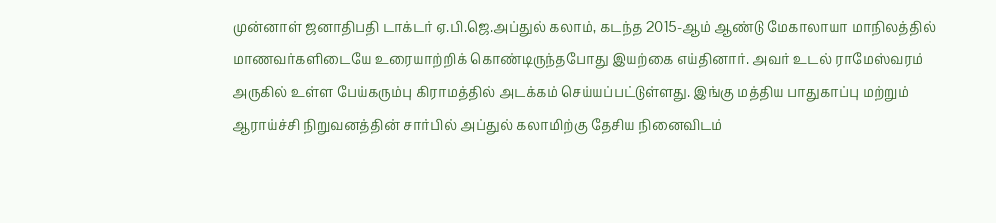முன்னாள் ஜனாதிபதி டாக்டர் ஏ.பி.ஜெ.அப்துல் கலாம், கடந்த 2015-ஆம் ஆண்டு மேகாலாயா மாநிலத்தில் மாணவர்களிடையே உரையாற்றிக் கொண்டிருந்தபோது இயற்கை எய்தினார். அவர் உடல் ராமேஸ்வரம் அருகில் உள்ள பேய்கரும்பு கிராமத்தில் அடக்கம் செய்யப்பட்டுள்ளது. இங்கு மத்திய பாதுகாப்பு மற்றும் ஆராய்ச்சி நிறுவனத்தின் சார்பில் அப்துல் கலாமிற்கு தேசிய நினைவிடம்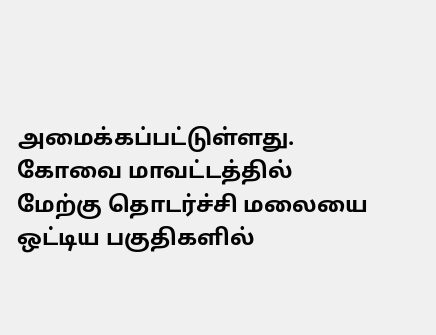அமைக்கப்பட்டுள்ளது.
கோவை மாவட்டத்தில் மேற்கு தொடர்ச்சி மலையை ஒட்டிய பகுதிகளில்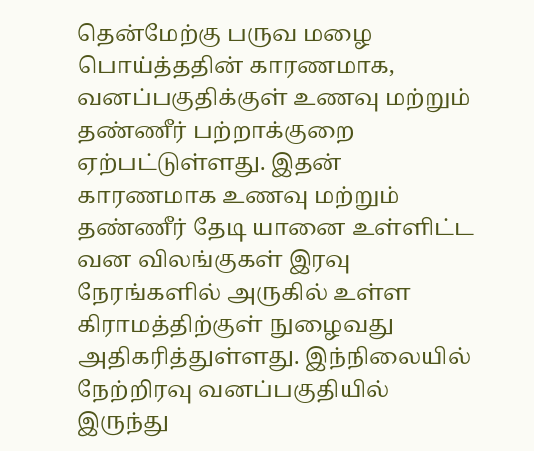தென்மேற்கு பருவ மழை பொய்த்ததின் காரணமாக, வனப்பகுதிக்குள் உணவு மற்றும் தண்ணீர் பற்றாக்குறை ஏற்பட்டுள்ளது. இதன் காரணமாக உணவு மற்றும் தண்ணீர் தேடி யானை உள்ளிட்ட வன விலங்குகள் இரவு நேரங்களில் அருகில் உள்ள கிராமத்திற்குள் நுழைவது அதிகரித்துள்ளது. இந்நிலையில் நேற்றிரவு வனப்பகுதியில் இருந்து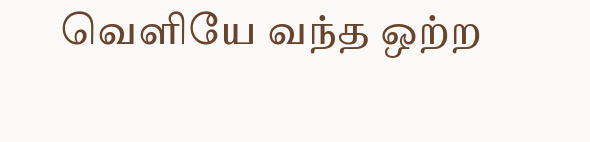வெளியே வந்த ஒற்ற